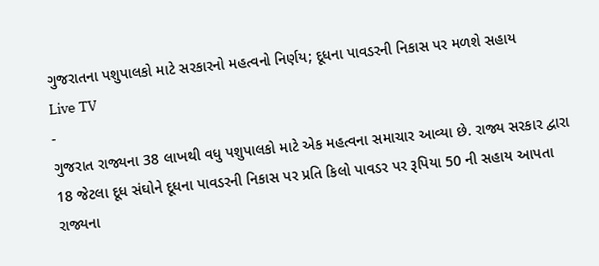ગુજરાતના પશુપાલકો માટે સરકારનો મહત્વનો નિર્ણય; દૂધના પાવડરની નિકાસ પર મળશે સહાય
Live TV
-
ગુજરાત રાજ્યના 38 લાખથી વધુ પશુપાલકો માટે એક મહત્વના સમાચાર આવ્યા છે. રાજ્ય સરકાર દ્વારા 18 જેટલા દૂધ સંઘોને દૂધના પાવડરની નિકાસ પર પ્રતિ કિલો પાવડર પર રૂપિયા 50 ની સહાય આપતા રાજ્યના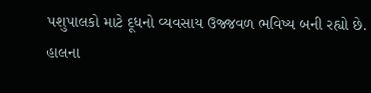પશુપાલકો માટે દૂધનો વ્યવસાય ઉજ્જવળ ભવિષ્ય બની રહ્યો છે. હાલના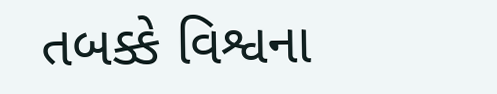તબક્કે વિશ્વના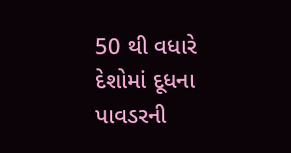50 થી વધારે દેશોમાં દૂધના પાવડરની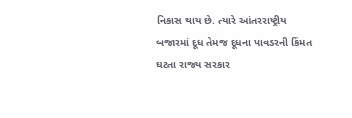નિકાસ થાય છે. ત્યારે આંતરરાષ્ટ્રીય બજારમાં દૂધ તેમજ દૂધના પાવડરની કિંમત ઘટતા રાજ્ય સરકાર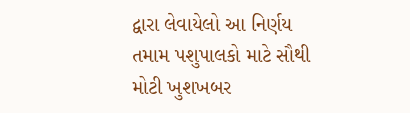દ્વારા લેવાયેલો આ નિર્ણય તમામ પશુપાલકો માટે સૌથી મોટી ખુશખબર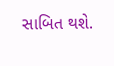સાબિત થશે.